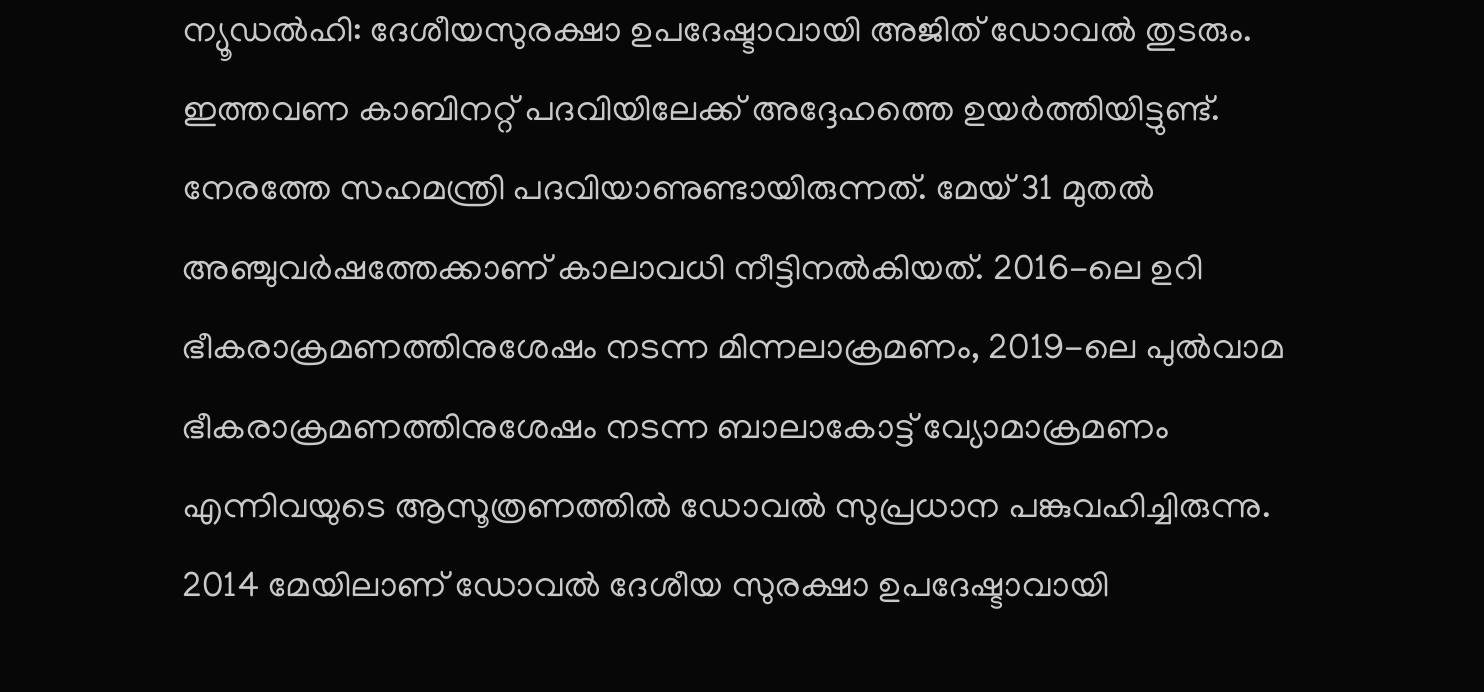ന്യൂഡൽഹി: ദേശീയസുരക്ഷാ ഉപദേഷ്ടാവായി അജിത് ഡോവൽ തുടരും. ഇത്തവണ കാബിനറ്റ് പദവിയിലേക്ക് അദ്ദേഹത്തെ ഉയർത്തിയിട്ടുണ്ട്. നേരത്തേ സഹമന്ത്രി പദവിയാണുണ്ടായിരുന്നത്. മേയ് 31 മുതൽ അഞ്ചുവർഷത്തേക്കാണ് കാലാവധി നീട്ടിനൽകിയത്. 2016-ലെ ഉറി ഭീകരാക്രമണത്തിനുശേഷം നടന്ന മിന്നലാക്രമണം, 2019-ലെ പുൽവാമ ഭീകരാക്രമണത്തിനുശേഷം നടന്ന ബാലാകോട്ട് വ്യോമാക്രമണം എന്നിവയുടെ ആസൂത്രണത്തിൽ ഡോവൽ സുപ്രധാന പങ്കുവഹിച്ചിരുന്നു. 2014 മേയിലാണ് ഡോവൽ ദേശീയ സുരക്ഷാ ഉപദേഷ്ടാവായി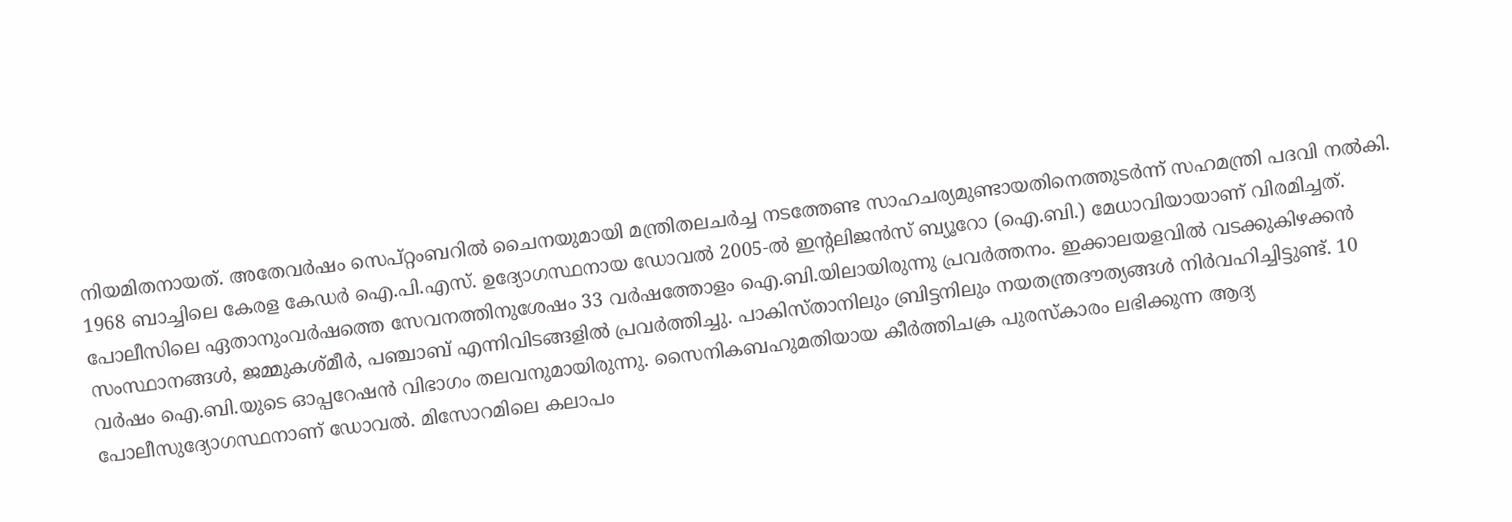നിയമിതനായത്. അതേവർഷം സെപ്റ്റംബറിൽ ചൈനയുമായി മന്ത്രിതലചർച്ച നടത്തേണ്ട സാഹചര്യമുണ്ടായതിനെത്തുടർന്ന് സഹമന്ത്രി പദവി നൽകി. 1968 ബാച്ചിലെ കേരള കേഡർ ഐ.പി.എസ്. ഉദ്യോഗസ്ഥനായ ഡോവൽ 2005-ൽ ഇന്റലിജൻസ് ബ്യൂറോ (ഐ.ബി.) മേധാവിയായാണ് വിരമിച്ചത്. പോലീസിലെ ഏതാനുംവർഷത്തെ സേവനത്തിനുശേഷം 33 വർഷത്തോളം ഐ.ബി.യിലായിരുന്നു പ്രവർത്തനം. ഇക്കാലയളവിൽ വടക്കുകിഴക്കൻ സംസ്ഥാനങ്ങൾ, ജമ്മുകശ്മീർ, പഞ്ചാബ് എന്നിവിടങ്ങളിൽ പ്രവർത്തിച്ചു. പാകിസ്താനിലും ബ്രിട്ടനിലും നയതന്ത്രദൗത്യങ്ങൾ നിർവഹിച്ചിട്ടുണ്ട്. 10 വർഷം ഐ.ബി.യുടെ ഓപ്പറേഷൻ വിഭാഗം തലവനുമായിരുന്നു. സൈനികബഹുമതിയായ കീർത്തിചക്ര പുരസ്കാരം ലഭിക്കുന്ന ആദ്യ പോലീസുദ്യോഗസ്ഥനാണ് ഡോവൽ. മിസോറമിലെ കലാപം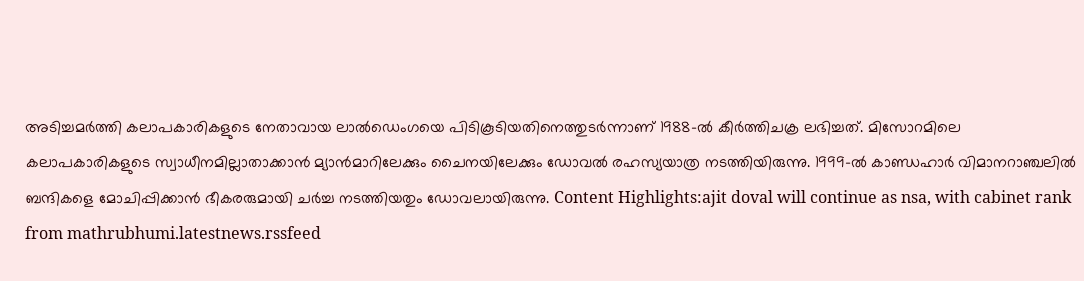അടിച്ചമർത്തി കലാപകാരികളുടെ നേതാവായ ലാൽഡെംഗയെ പിടികൂടിയതിനെത്തുടർന്നാണ് 1988-ൽ കീർത്തിചക്ര ലഭിച്ചത്. മിസോറമിലെ കലാപകാരികളുടെ സ്വാധീനമില്ലാതാക്കാൻ മ്യാൻമാറിലേക്കും ചൈനയിലേക്കും ഡോവൽ രഹസ്യയാത്ര നടത്തിയിരുന്നു. 1999-ൽ കാണ്ഡഹാർ വിമാനറാഞ്ചലിൽ ബന്ദികളെ മോചിപ്പിക്കാൻ ഭീകരരുമായി ചർച്ച നടത്തിയതും ഡോവലായിരുന്നു. Content Highlights:ajit doval will continue as nsa, with cabinet rank
from mathrubhumi.latestnews.rssfeed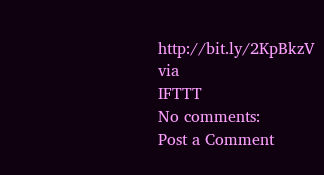http://bit.ly/2KpBkzV
via
IFTTT
No comments:
Post a Comment